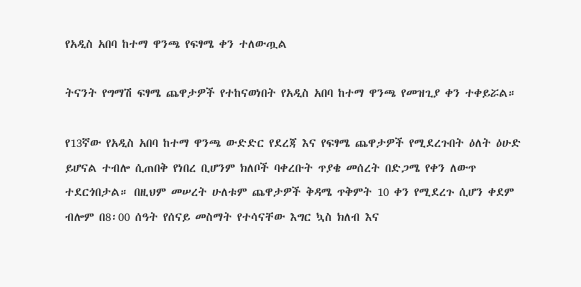የአዲስ አበባ ከተማ ዋንጫ የፍፃሜ ቀን ተለውጧል

ትናንት የግማሽ ፍፃሜ ጨዋታዎች የተከናወነበት የአዲስ አበባ ከተማ ዋንጫ የመዝጊያ ቀን ተቀይሯል።

የ13ኛው የአዲስ አበባ ከተማ ዋንጫ ውድድር የደረጃ እና የፍፃሜ ጨዋታዎች የሚደረጉበት ዕለት ዕሁድ ይሆናል ተብሎ ሲጠበቅ የነበረ ቢሆንም ክለቦች ባቀረቡት ጥያቄ መሰረት በድጋሜ የቀን ለውጥ ተደርጎበታል። በዚህም መሠረት ሁለቱም ጨዋታዎች ቅዳሜ ጥቅምት 10 ቀን የሚደረጉ ሲሆን ቀደም ብሎም በ8፡00 ሰዓት የሰናይ መስማት የተሳናቸው እግር ኳስ ክለብ እና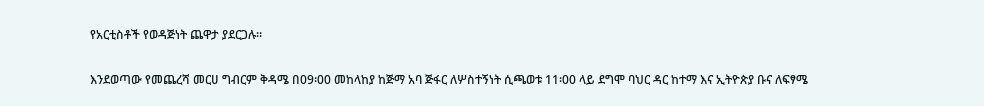የአርቲስቶች የወዳጅነት ጨዋታ ያደርጋሉ።

እንደወጣው የመጨረሻ መርሀ ግብርም ቅዳሜ በ09፡00 መከላከያ ከጅማ አባ ጅፋር ለሦስተኝነት ሲጫወቱ 11፡00 ላይ ደግሞ ባህር ዳር ከተማ እና ኢትዮጵያ ቡና ለፍፃሜ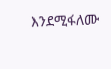እንደሚፋለሙ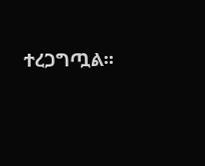ተረጋግጧል።